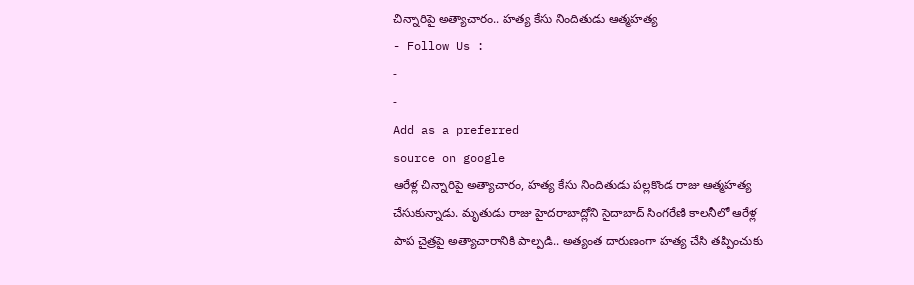చిన్నారిపై అత్యాచారం.. హత్య కేసు నిందితుడు ఆత్మహత్య
- Follow Us :
-
-
Add as a preferred
source on google
ఆరేళ్ల చిన్నారిపై అత్యాచారం, హత్య కేసు నిందితుడు పల్లకొండ రాజు ఆత్మహత్య చేసుకున్నాడు. మృతుడు రాజు హైదరాబాద్లోని సైదాబాద్ సింగరేణి కాలనీలో ఆరేళ్ల పాప చైత్రపై అత్యాచారానికి పాల్పడి.. అత్యంత దారుణంగా హత్య చేసి తప్పించుకు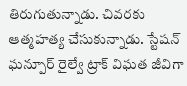తిరుగుతున్నాడు. చివరకు ఆత్మహత్య చేసుకున్నాడు. స్టేషన్ ఘన్పూర్ రైల్వే ట్రాక్ విఘత జీవిగా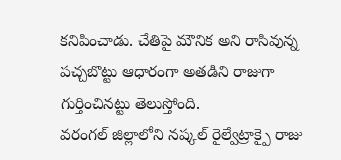కనిపించాడు. చేతిపై మౌనిక అని రాసివున్న పచ్చబొట్టు ఆధారంగా అతడిని రాజుగా గుర్తించినట్టు తెలుస్తోంది.
వరంగల్ జిల్లాలోని నష్కల్ రైల్వేట్రాక్పై రాజు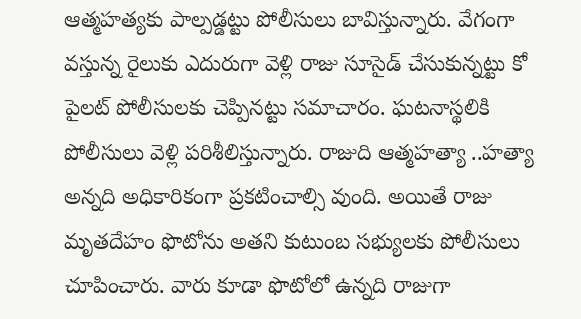ఆత్మహత్యకు పాల్పడ్డట్టు పోలీసులు బావిస్తున్నారు. వేగంగా వస్తున్న రైలుకు ఎదురుగా వెళ్లి రాజు సూసైడ్ చేసుకున్నట్టు కో పైలట్ పోలీసులకు చెప్పినట్టు సమాచారం. ఘటనాస్థలికి పోలీసులు వెళ్లి పరిశీలిస్తున్నారు. రాజుది ఆత్మహత్యా ..హత్యా అన్నది అధికారికంగా ప్రకటించాల్సి వుంది. అయితే రాజు మృతదేహం ఫొటోను అతని కుటుంబ సభ్యులకు పోలీసులు చూపించారు. వారు కూడా ఫొటోలో ఉన్నది రాజుగా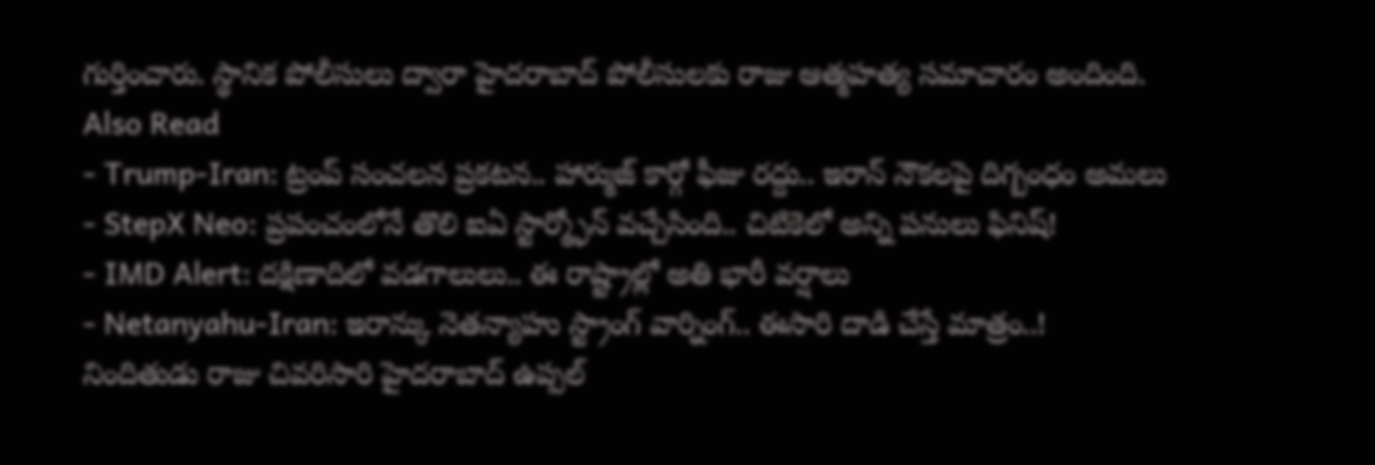గుర్తించారు. స్థానిక పోలీసులు ద్వారా హైదరాబాద్ పోలీసులకు రాజు ఆత్మహత్య సమాచారం అందింది.
Also Read
- Trump-Iran: ట్రంప్ సంచలన ప్రకటన.. హార్ముజ్ కార్గో ఫీజు రద్దు.. ఇరాన్ నౌకలపై దిగ్బంధం అమలు
- StepX Neo: ప్రపంచంలోనే తొలి ఐఏ స్టార్మ్ఫోన్ వచ్చేసింది.. చిటికెలో అన్ని పనులు ఫినిష్!
- IMD Alert: దక్షిణాదిలో వడగాలులు.. ఈ రాష్ట్రాల్లో అతి భారీ వర్షాలు
- Netanyahu-Iran: ఇరాన్కు నెతన్యాహు స్ట్రాంగ్ వార్నింగ్.. ఈసారి దాడి చేస్తే మాత్రం..!
నిందితుడు రాజు చివరిసారి హైదరాబాద్ ఉప్పల్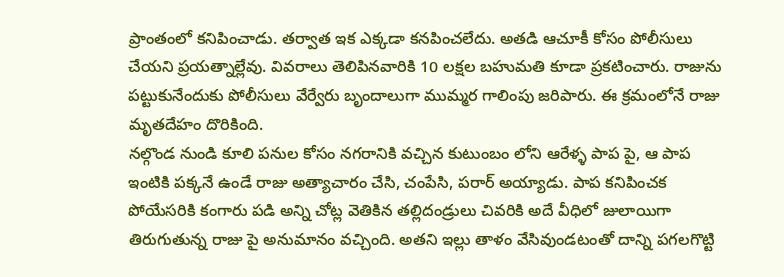ప్రాంతంలో కనిపించాడు. తర్వాత ఇక ఎక్కడా కనపించలేదు. అతడి ఆచూకీ కోసం పోలీసులు చేయని ప్రయత్నాల్లేవు. వివరాలు తెలిపినవారికి 10 లక్షల బహుమతి కూడా ప్రకటించారు. రాజును పట్టుకునేందుకు పోలీసులు వేర్వేరు బృందాలుగా ముమ్మర గాలింపు జరిపారు. ఈ క్రమంలోనే రాజు మృతదేహం దొరికింది.
నల్గొండ నుండి కూలి పనుల కోసం నగరానికి వచ్చిన కుటుంబం లోని ఆరేళ్ళ పాప పై, ఆ పాప ఇంటికి పక్కనే ఉండే రాజు అత్యాచారం చేసి, చంపేసి, పరార్ అయ్యాడు. పాప కనిపించక పోయేసరికి కంగారు పడి అన్ని చోట్ల వెతికిన తల్లిదండ్రులు చివరికి అదే వీధిలో జులాయిగా తిరుగుతున్న రాజు పై అనుమానం వచ్చింది. అతని ఇల్లు తాళం వేసివుండటంతో దాన్ని పగలగొట్టి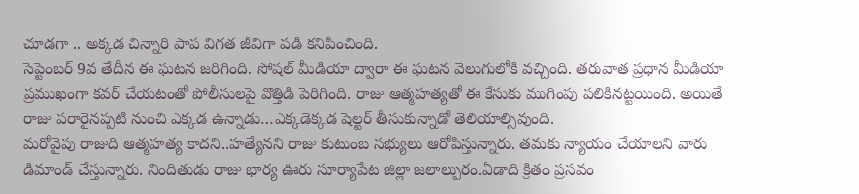చూడగా .. అక్కడ చిన్నారి పాప విగత జీవిగా పడి కనిపించింది.
సెప్టెంబర్ 9వ తేదీన ఈ ఘటన జరిగింది. సోషల్ మీడియా ద్వారా ఈ ఘటన వెలుగులోకి వచ్చింది. తరువాత ప్రధాన మీడియా ప్రముఖంగా కవర్ చేయటంతో పోలీసులపై వొత్తిడి పెరిగింది. రాజు ఆత్మహత్యతో ఈ కేసుకు ముగింపు పలికినట్టయింది. అయితే రాజు పరారైనప్పటి నుంచి ఎక్కడ ఉన్నాడు…ఎక్కడెక్కడ షెల్టర్ తీసుకున్నాడో తెలియాల్సివుంది.
మరోవైపు రాజుది ఆత్మహత్య కాదని..హత్యేనని రాజు కుటుంబ సభ్యులు ఆరోపిస్తున్నారు. తమకు న్యాయం చేయాలని వారు డిమాండ్ చేస్తున్నారు. నిందితుడు రాజు భార్య ఊరు సూర్యాపేట జిల్లా జలాల్పురం.ఏడాది క్రితం ప్రసవం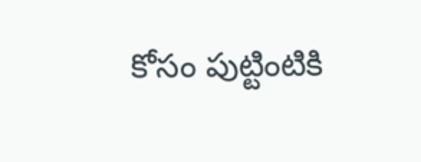కోసం పుట్టింటికి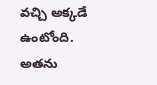వచ్చి అక్కడే ఉంటోంది. అతను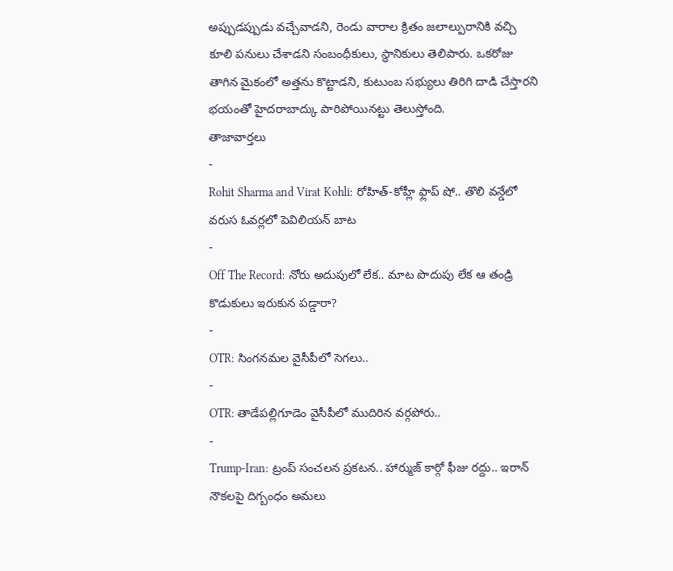అప్పుడప్పుడు వచ్చేవాడని, రెండు వారాల క్రితం జలాల్పురానికి వచ్చి కూలి పనులు చేశాడని సంబంధీకులు, స్థానికులు తెలిపారు. ఒకరోజు తాగిన మైకంలో అత్తను కొట్టాడని, కుటుంబ సభ్యులు తిరిగి దాడి చేస్తారని భయంతో హైదరాబాద్కు పారిపోయినట్టు తెలుస్తోంది.
తాజావార్తలు
-
Rohit Sharma and Virat Kohli: రోహిత్-కోహ్లీ ఫ్లాప్ షో.. తొలి వన్డేలో వరుస ఓవర్లలో పెవిలియన్ బాట
-
Off The Record: నోరు అదుపులో లేక.. మాట పొదుపు లేక ఆ తండ్రి కొడుకులు ఇరుకున పడ్డారా?
-
OTR: సింగనమల వైసీపీలో సెగలు..
-
OTR: తాడేపల్లిగూడెం వైసీపీలో ముదిరిన వర్గపోరు..
-
Trump-Iran: ట్రంప్ సంచలన ప్రకటన.. హార్ముజ్ కార్గో ఫీజు రద్దు.. ఇరాన్ నౌకలపై దిగ్బంధం అమలు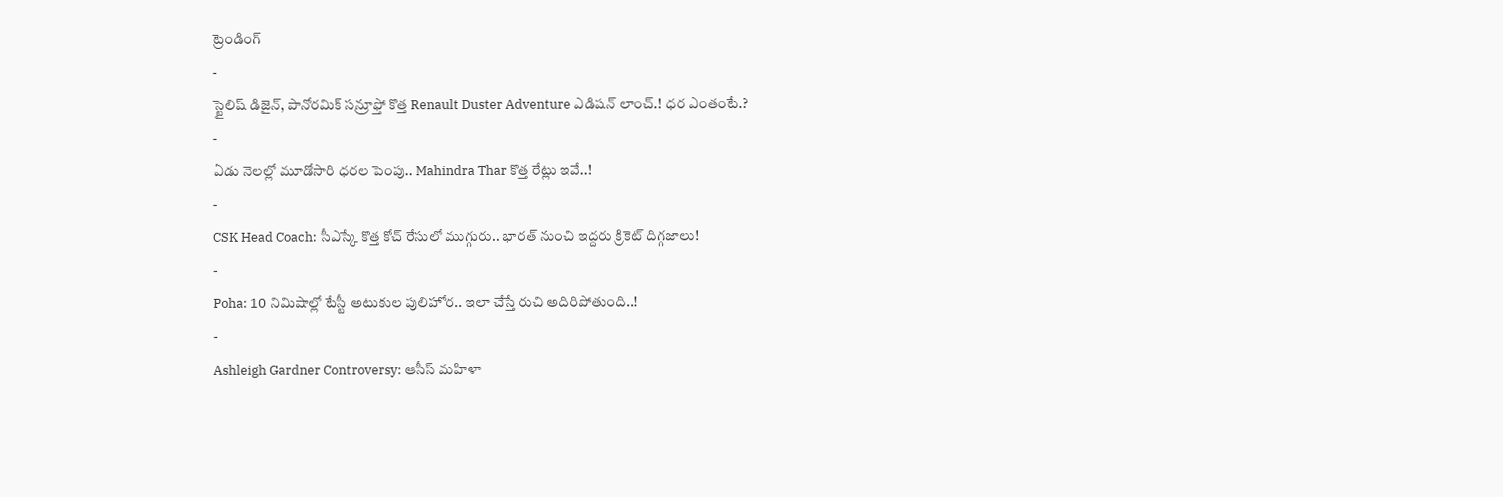ట్రెండింగ్
-
స్టైలిష్ డిజైన్, పానోరమిక్ సన్రూఫ్తో కొత్త Renault Duster Adventure ఎడిషన్ లాంచ్.! ధర ఎంతంటే.?
-
ఏడు నెలల్లో మూడోసారి ధరల పెంపు.. Mahindra Thar కొత్త రేట్లు ఇవే..!
-
CSK Head Coach: సీఎస్కే కొత్త కోచ్ రేసులో ముగ్గురు.. భారత్ నుంచి ఇద్దరు క్రికెట్ దిగ్గజాలు!
-
Poha: 10 నిమిషాల్లో టేస్టీ అటుకుల పులిహోర.. ఇలా చేస్తే రుచి అదిరిపోతుంది..!
-
Ashleigh Gardner Controversy: ఆసీస్ మహిళా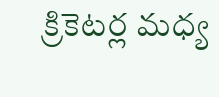క్రికెటర్ల మధ్య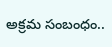అక్రమ సంబంధం..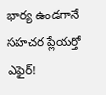భార్య ఉండగానే సహచర ప్లేయర్తో ఎఫైర్!